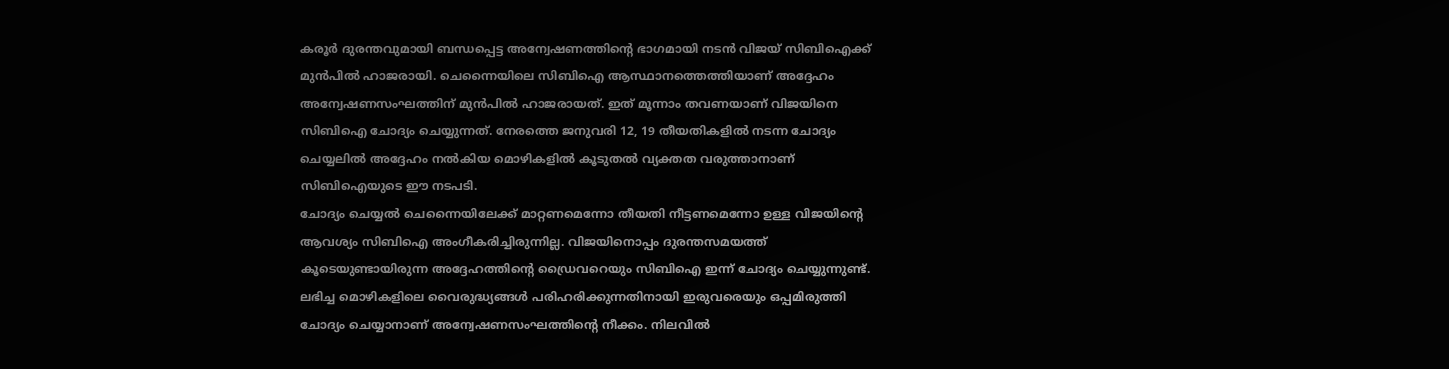കരൂർ ദുരന്തവുമായി ബന്ധപ്പെട്ട അന്വേഷണത്തിന്റെ ഭാഗമായി നടൻ വിജയ് സിബിഐക്ക് മുൻപിൽ ഹാജരായി. ചെന്നൈയിലെ സിബിഐ ആസ്ഥാനത്തെത്തിയാണ് അദ്ദേഹം അന്വേഷണസംഘത്തിന് മുൻപിൽ ഹാജരായത്. ഇത് മൂന്നാം തവണയാണ് വിജയിനെ സിബിഐ ചോദ്യം ചെയ്യുന്നത്. നേരത്തെ ജനുവരി 12, 19 തീയതികളിൽ നടന്ന ചോദ്യം ചെയ്യലിൽ അദ്ദേഹം നൽകിയ മൊഴികളിൽ കൂടുതൽ വ്യക്തത വരുത്താനാണ് സിബിഐയുടെ ഈ നടപടി.
ചോദ്യം ചെയ്യൽ ചെന്നൈയിലേക്ക് മാറ്റണമെന്നോ തീയതി നീട്ടണമെന്നോ ഉള്ള വിജയിന്റെ ആവശ്യം സിബിഐ അംഗീകരിച്ചിരുന്നില്ല. വിജയിനൊപ്പം ദുരന്തസമയത്ത് കൂടെയുണ്ടായിരുന്ന അദ്ദേഹത്തിന്റെ ഡ്രൈവറെയും സിബിഐ ഇന്ന് ചോദ്യം ചെയ്യുന്നുണ്ട്. ലഭിച്ച മൊഴികളിലെ വൈരുദ്ധ്യങ്ങൾ പരിഹരിക്കുന്നതിനായി ഇരുവരെയും ഒപ്പമിരുത്തി ചോദ്യം ചെയ്യാനാണ് അന്വേഷണസംഘത്തിന്റെ നീക്കം. നിലവിൽ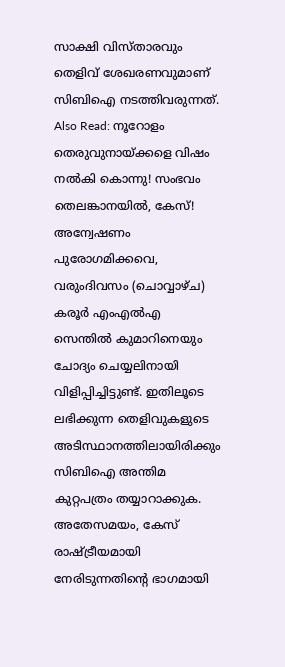സാക്ഷി വിസ്താരവും തെളിവ് ശേഖരണവുമാണ് സിബിഐ നടത്തിവരുന്നത്.
Also Read: നൂറോളം തെരുവുനായ്ക്കളെ വിഷം നൽകി കൊന്നു! സംഭവം തെലങ്കാനയിൽ, കേസ്!
അന്വേഷണം പുരോഗമിക്കവെ, വരുംദിവസം (ചൊവ്വാഴ്ച) കരൂർ എംഎൽഎ സെന്തിൽ കുമാറിനെയും ചോദ്യം ചെയ്യലിനായി വിളിപ്പിച്ചിട്ടുണ്ട്. ഇതിലൂടെ ലഭിക്കുന്ന തെളിവുകളുടെ അടിസ്ഥാനത്തിലായിരിക്കും സിബിഐ അന്തിമ കുറ്റപത്രം തയ്യാറാക്കുക. അതേസമയം, കേസ് രാഷ്ട്രീയമായി നേരിടുന്നതിന്റെ ഭാഗമായി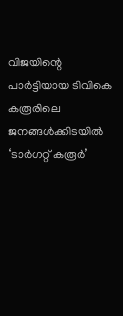വിജയിന്റെ പാർട്ടിയായ ടിവികെ കരൂരിലെ ജനങ്ങൾക്കിടയിൽ ‘ടാർഗറ്റ് കരൂർ’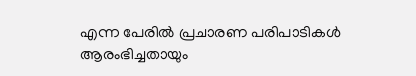എന്ന പേരിൽ പ്രചാരണ പരിപാടികൾ ആരംഭിച്ചതായും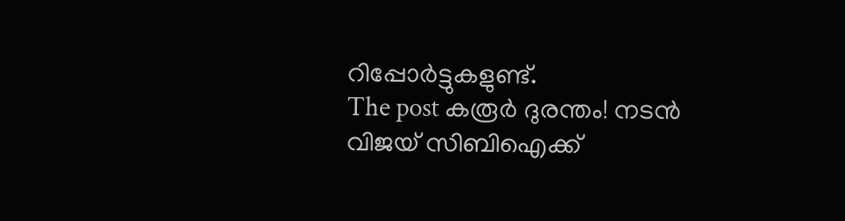റിപ്പോർട്ടുകളുണ്ട്.
The post കരൂർ ദുരന്തം! നടൻ വിജയ് സിബിഐക്ക്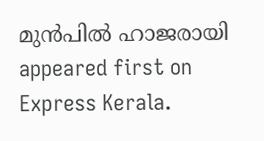മുൻപിൽ ഹാജരായി appeared first on Express Kerala.